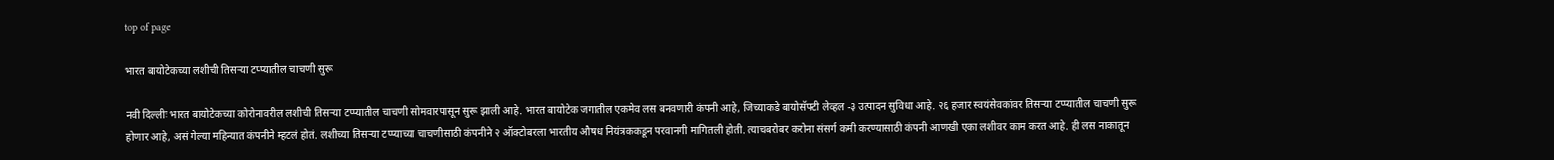top of page

भारत बायोटेकच्या लशीची तिसऱ्या टप्प्यातील चाचणी सुरू

नवी दिल्लीः भारत बायोटेकच्या कोरोनावरील लशीची तिसर्‍या टप्प्यातील चाचणी सोमवारपासून सुरू झाली आहे. भारत बायोटेक जगातील एकमेव लस बनवणारी कंपनी आहे, जिच्याकडे बायोसॅफ्टी लेव्हल -३ उत्पादन सुविधा आहे. २६ हजार स्वयंसेवकांवर तिसऱ्या टप्प्यातील चाचणी सुरू होणार आहे, असं गेल्या महिन्यात कंपनीने म्हटलं होतं. लशीच्या तिसर्‍या टप्प्याच्या चाचणीसाठी कंपनीने २ ऑक्टोबरला भारतीय औषध नियंत्रककडून परवानगी मागितली होती. त्याचबरोबर करोना संसर्ग कमी करण्यासाठी कंपनी आणखी एका लशीवर काम करत आहे. ही लस नाकातून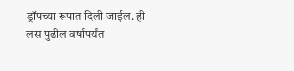ड्रॉपच्या रूपात दिली जाईल. ही लस पुढील वर्षापर्यंत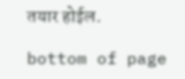तयार होईल.

bottom of page